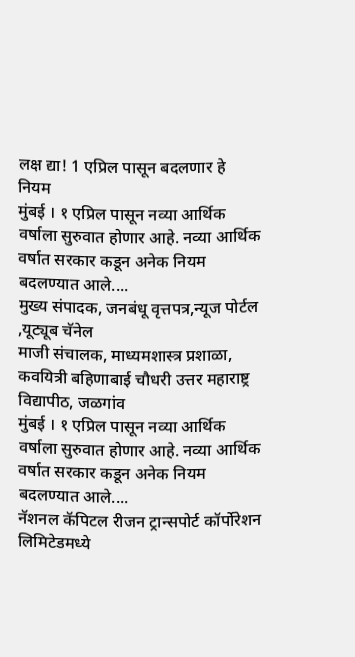लक्ष द्या! 1 एप्रिल पासून बदलणार हे नियम
मुंबई । १ एप्रिल पासून नव्या आर्थिक वर्षाला सुरुवात होणार आहे. नव्या आर्थिक वर्षात सरकार कडून अनेक नियम बदलण्यात आले....
मुख्य संपादक, जनबंधू वृत्तपत्र,न्यूज पोर्टल ,यूट्यूब चॅनेल
माजी संचालक, माध्यमशास्त्र प्रशाळा, कवयित्री बहिणाबाई चौधरी उत्तर महाराष्ट्र विद्यापीठ, जळगांव
मुंबई । १ एप्रिल पासून नव्या आर्थिक वर्षाला सुरुवात होणार आहे. नव्या आर्थिक वर्षात सरकार कडून अनेक नियम बदलण्यात आले....
नॅशनल कॅपिटल रीजन ट्रान्सपोर्ट कॉर्पोरेशन लिमिटेडमध्ये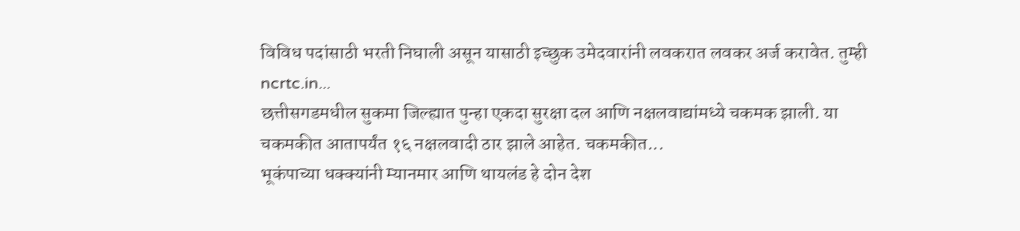विविध पदांसाठी भरती निघाली असून यासाठी इच्छुक उमेदवारांनी लवकरात लवकर अर्ज करावेत. तुम्ही ncrtc.in...
छत्तीसगडमधील सुकमा जिल्ह्यात पुन्हा एकदा सुरक्षा दल आणि नक्षलवाद्यांमध्ये चकमक झाली. या चकमकीत आतापर्यंत १६ नक्षलवादी ठार झाले आहेत. चकमकीत...
भूकंपाच्या धक्क्यांनी म्यानमार आणि थायलंड हे दोन देश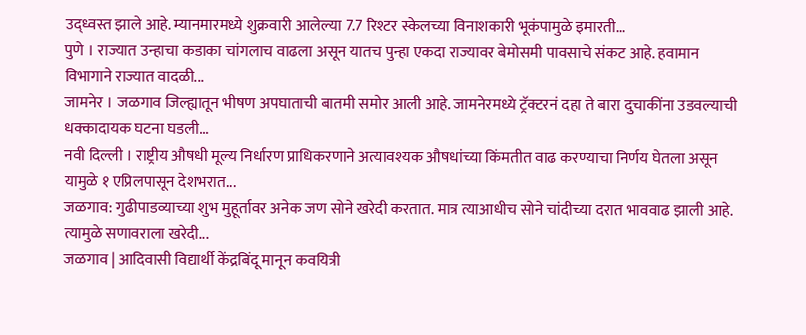उद्ध्वस्त झाले आहे. म्यानमारमध्ये शुक्रवारी आलेल्या 7.7 रिश्टर स्केलच्या विनाशकारी भूकंपामुळे इमारती...
पुणे । राज्यात उन्हाचा कडाका चांगलाच वाढला असून यातच पुन्हा एकदा राज्यावर बेमोसमी पावसाचे संकट आहे. हवामान विभागाने राज्यात वादळी...
जामनेर । जळगाव जिल्ह्यातून भीषण अपघाताची बातमी समोर आली आहे. जामनेरमध्ये ट्रॅक्टरनं दहा ते बारा दुचाकींना उडवल्याची धक्कादायक घटना घडली...
नवी दिल्ली । राष्ट्रीय औषधी मूल्य निर्धारण प्राधिकरणाने अत्यावश्यक औषधांच्या किंमतीत वाढ करण्याचा निर्णय घेतला असून यामुळे १ एप्रिलपासून देशभरात...
जळगाव: गुढीपाडव्याच्या शुभ मुहूर्तावर अनेक जण सोने खरेदी करतात. मात्र त्याआधीच सोने चांदीच्या दरात भाववाढ झाली आहे. त्यामुळे सणावराला खरेदी...
जळगाव | आदिवासी विद्यार्थी केंद्रबिंदू मानून कवयित्री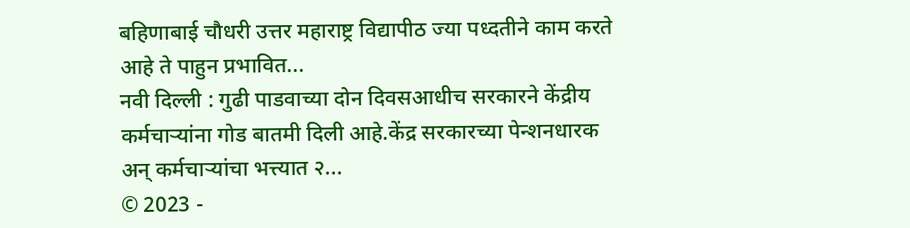बहिणाबाई चौधरी उत्तर महाराष्ट्र विद्यापीठ ज्या पध्दतीने काम करते आहे ते पाहुन प्रभावित...
नवी दिल्ली : गुढी पाडवाच्या दोन दिवसआधीच सरकारने केंद्रीय कर्मचाऱ्यांना गोड बातमी दिली आहे.केंद्र सरकारच्या पेन्शनधारक अन् कर्मचाऱ्यांचा भत्त्यात २...
© 2023 -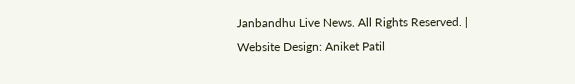Janbandhu Live News. All Rights Reserved. | Website Design: Aniket Patil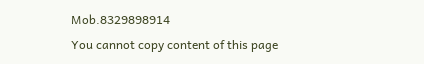Mob.8329898914
You cannot copy content of this page